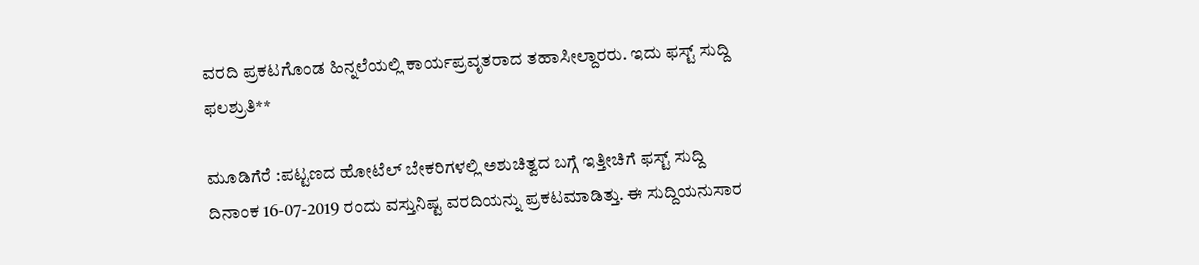ವರದಿ ಪ್ರಕಟಗೊಂಡ ಹಿನ್ನಲೆಯಲ್ಲಿ ಕಾರ್ಯಪ್ರವೃತರಾದ ತಹಾಸೀಲ್ದಾರರು. ಇದು ಫಸ್ಟ್ ಸುದ್ದಿ ಫಲಶ್ರುತಿ**

ಮೂಡಿಗೆರೆ :ಪಟ್ಟಣದ ಹೋಟೆಲ್ ಬೇಕರಿಗಳಲ್ಲಿ ಅಶುಚಿತ್ವದ ಬಗ್ಗೆ ಇತ್ತೀಚಿಗೆ ಫಸ್ಟ್ ಸುದ್ದಿ ದಿನಾಂಕ 16-07-2019 ರಂದು ವಸ್ತುನಿಷ್ಟ ವರದಿಯನ್ನು ಪ್ರಕಟಮಾಡಿತ್ತು. ಈ ಸುದ್ದಿಯನುಸಾರ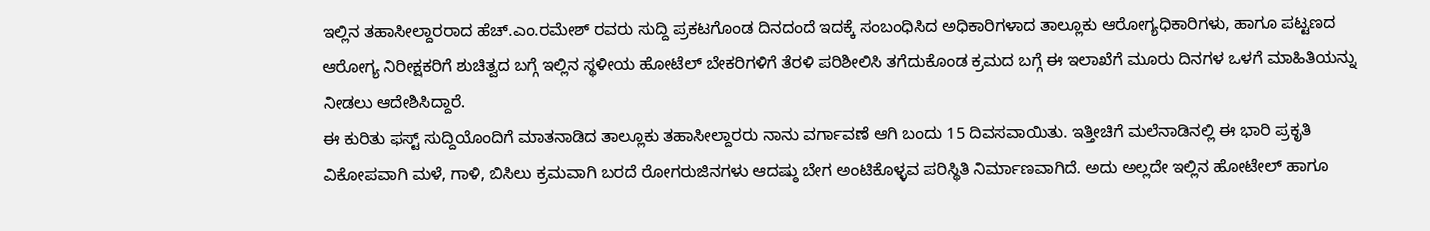ಇಲ್ಲಿನ ತಹಾಸೀಲ್ದಾರರಾದ ಹೆಚ್.ಎಂ.ರಮೇಶ್ ರವರು ಸುದ್ದಿ ಪ್ರಕಟಗೊಂಡ ದಿನದಂದೆ ಇದಕ್ಕೆ ಸಂಬಂಧಿಸಿದ ಅಧಿಕಾರಿಗಳಾದ ತಾಲ್ಲೂಕು ಆರೋಗ್ಯಧಿಕಾರಿಗಳು, ಹಾಗೂ ಪಟ್ಟಣದ ಆರೋಗ್ಯ ನಿರೀಕ್ಷಕರಿಗೆ ಶುಚಿತ್ವದ ಬಗ್ಗೆ ಇಲ್ಲಿನ ಸ್ಥಳೀಯ ಹೋಟೆಲ್ ಬೇಕರಿಗಳಿಗೆ ತೆರಳಿ ಪರಿಶೀಲಿಸಿ ತಗೆದುಕೊಂಡ ಕ್ರಮದ ಬಗ್ಗೆ ಈ ಇಲಾಖೆಗೆ ಮೂರು ದಿನಗಳ ಒಳಗೆ ಮಾಹಿತಿಯನ್ನು ನೀಡಲು ಆದೇಶಿಸಿದ್ದಾರೆ.
ಈ ಕುರಿತು ಫಸ್ಟ್ ಸುದ್ದಿಯೊಂದಿಗೆ ಮಾತನಾಡಿದ ತಾಲ್ಲೂಕು ತಹಾಸೀಲ್ದಾರರು ನಾನು ವರ್ಗಾವಣೆ ಆಗಿ ಬಂದು 15 ದಿವಸವಾಯಿತು. ಇತ್ತೀಚಿಗೆ ಮಲೆನಾಡಿನಲ್ಲಿ ಈ ಭಾರಿ ಪ್ರಕೃತಿ ವಿಕೋಪವಾಗಿ ಮಳೆ, ಗಾಳಿ, ಬಿಸಿಲು ಕ್ರಮವಾಗಿ ಬರದೆ ರೋಗರುಜಿನಗಳು ಆದಷ್ಠು ಬೇಗ ಅಂಟಿಕೊಳ್ಳವ ಪರಿಸ್ಥಿತಿ ನಿರ್ಮಾಣವಾಗಿದೆ. ಅದು ಅಲ್ಲದೇ ಇಲ್ಲಿನ ಹೋಟೇಲ್ ಹಾಗೂ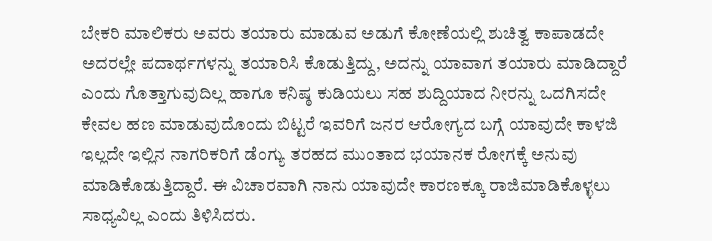ಬೇಕರಿ ಮಾಲಿಕರು ಅವರು ತಯಾರು ಮಾಡುವ ಅಡುಗೆ ಕೋಣೆಯಲ್ಲಿ ಶುಚಿತ್ವ ಕಾಪಾಡದೇ ಅದರಲ್ಲೇ ಪದಾರ್ಥಗಳನ್ನು ತಯಾರಿಸಿ ಕೊಡುತ್ತಿದ್ದು, ಅದನ್ನು ಯಾವಾಗ ತಯಾರು ಮಾಡಿದ್ದಾರೆ ಎಂದು ಗೊತ್ತಾಗುವುದಿಲ್ಲ ಹಾಗೂ ಕನಿಷ್ಠ ಕುಡಿಯಲು ಸಹ ಶುದ್ದಿಯಾದ ನೀರನ್ನು ಒದಗಿಸದೇ ಕೇವಲ ಹಣ ಮಾಡುವುದೊಂದು ಬಿಟ್ಟರೆ ಇವರಿಗೆ ಜನರ ಆರೋಗ್ಯದ ಬಗ್ಗೆ ಯಾವುದೇ ಕಾಳಜಿ ಇಲ್ಲದೇ ಇಲ್ಲಿನ ನಾಗರಿಕರಿಗೆ ಡೆಂಗ್ಯು ತರಹದ ಮುಂತಾದ ಭಯಾನಕ ರೋಗಕ್ಕೆ ಅನುವು ಮಾಡಿಕೊಡುತ್ತಿದ್ದಾರೆ. ಈ ವಿಚಾರವಾಗಿ ನಾನು ಯಾವುದೇ ಕಾರಣಕ್ಕೂ ರಾಜಿಮಾಡಿಕೊಳ್ಳಲು ಸಾಧ್ಯವಿಲ್ಲ ಎಂದು ತಿಳಿಸಿದರು.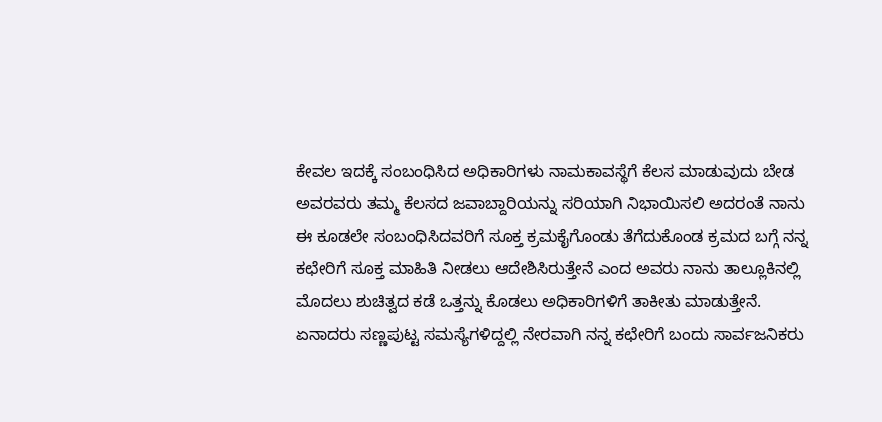ಕೇವಲ ಇದಕ್ಕೆ ಸಂಬಂಧಿಸಿದ ಅಧಿಕಾರಿಗಳು ನಾಮಕಾವಸ್ಥೆಗೆ ಕೆಲಸ ಮಾಡುವುದು ಬೇಡ ಅವರವರು ತಮ್ಮ ಕೆಲಸದ ಜವಾಬ್ದಾರಿಯನ್ನು ಸರಿಯಾಗಿ ನಿಭಾಯಿಸಲಿ ಅದರಂತೆ ನಾನು ಈ ಕೂಡಲೇ ಸಂಬಂಧಿಸಿದವರಿಗೆ ಸೂಕ್ತ ಕ್ರಮಕೈಗೊಂಡು ತೆಗೆದುಕೊಂಡ ಕ್ರಮದ ಬಗ್ಗೆ ನನ್ನ ಕಛೇರಿಗೆ ಸೂಕ್ತ ಮಾಹಿತಿ ನೀಡಲು ಆದೇಶಿಸಿರುತ್ತೇನೆ ಎಂದ ಅವರು ನಾನು ತಾಲ್ಲೂಕಿನಲ್ಲಿ ಮೊದಲು ಶುಚಿತ್ವದ ಕಡೆ ಒತ್ತನ್ನು ಕೊಡಲು ಅಧಿಕಾರಿಗಳಿಗೆ ತಾಕೀತು ಮಾಡುತ್ತೇನೆ. ಏನಾದರು ಸಣ್ಣಪುಟ್ಟ ಸಮಸ್ಯೆಗಳಿದ್ದಲ್ಲಿ ನೇರವಾಗಿ ನನ್ನ ಕಛೇರಿಗೆ ಬಂದು ಸಾರ್ವಜನಿಕರು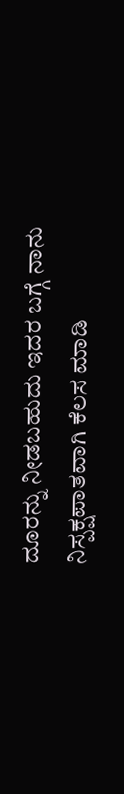ದೂರನ್ನು ನೀಡಬಹುದು ಇದರ ಬಗ್ಗೆ ನಾನು ನಿಸ್ಪಕ್ಷಪಾತವಾಗಿ ಕೆಲಸ ಮಾಡಿ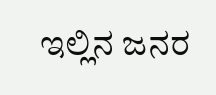ಇಲ್ಲಿನ ಜನರ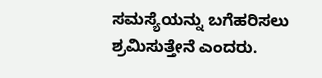ಸಮಸ್ಯೆಯನ್ನು ಬಗೆಹರಿಸಲು ಶ್ರಮಿಸುತ್ತೇನೆ ಎಂದರು.